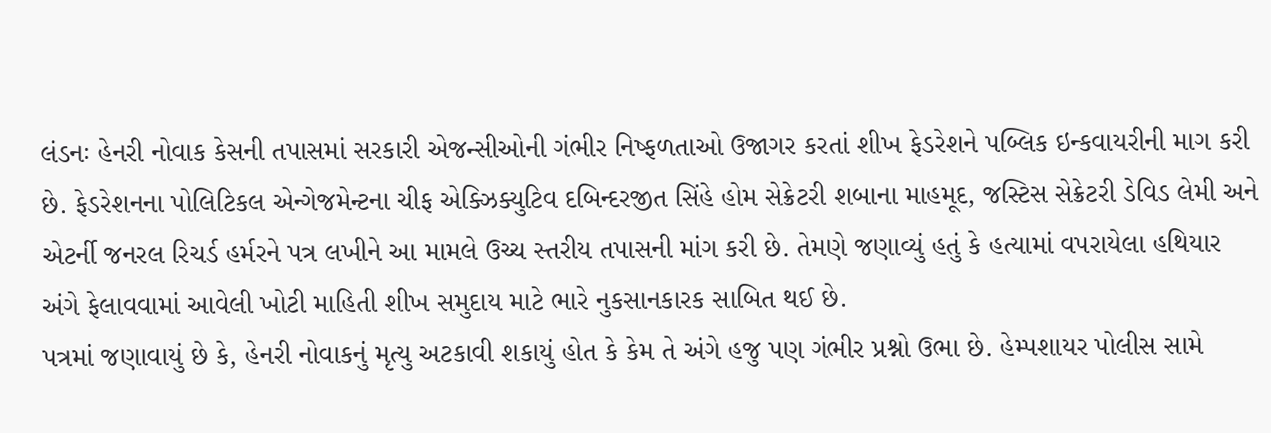લંડનઃ હેનરી નોવાક કેસની તપાસમાં સરકારી એજન્સીઓની ગંભીર નિષ્ફળતાઓ ઉજાગર કરતાં શીખ ફેડરેશને પબ્લિક ઇન્કવાયરીની માગ કરી છે. ફેડરેશનના પોલિટિકલ એન્ગેજમેન્ટના ચીફ એક્ઝિક્યુટિવ દબિન્દરજીત સિંહે હોમ સેક્રેટરી શબાના માહમૂદ, જસ્ટિસ સેક્રેટરી ડેવિડ લેમી અને એટર્ની જનરલ રિચર્ડ હર્મરને પત્ર લખીને આ મામલે ઉચ્ચ સ્તરીય તપાસની માંગ કરી છે. તેમણે જણાવ્યું હતું કે હત્યામાં વપરાયેલા હથિયાર અંગે ફેલાવવામાં આવેલી ખોટી માહિતી શીખ સમુદાય માટે ભારે નુકસાનકારક સાબિત થઈ છે.
પત્રમાં જણાવાયું છે કે, હેનરી નોવાકનું મૃત્યુ અટકાવી શકાયું હોત કે કેમ તે અંગે હજુ પણ ગંભીર પ્રશ્નો ઉભા છે. હેમ્પશાયર પોલીસ સામે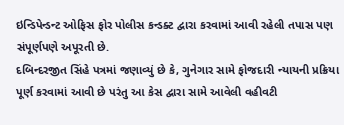ઇન્ડિપેન્ડન્ટ ઓફિસ ફોર પોલીસ કન્ડક્ટ દ્વારા કરવામાં આવી રહેલી તપાસ પણ સંપૂર્ણપણે અપૂરતી છે.
દબિન્દરજીત સિંહે પત્રમાં જણાવ્યું છે કે, ગુનેગાર સામે ફોજદારી ન્યાયની પ્રક્રિયા પૂર્ણ કરવામાં આવી છે પરંતુ આ કેસ દ્વારા સામે આવેલી વહીવટી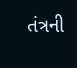તંત્રની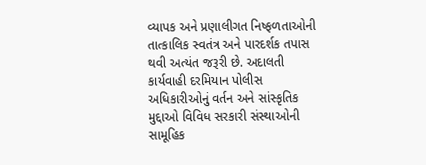વ્યાપક અને પ્રણાલીગત નિષ્ફળતાઓની તાત્કાલિક સ્વતંત્ર અને પારદર્શક તપાસ થવી અત્યંત જરૂરી છે. અદાલતી કાર્યવાહી દરમિયાન પોલીસ અધિકારીઓનું વર્તન અને સાંસ્કૃતિક મુદ્દાઓ વિવિધ સરકારી સંસ્થાઓની સામૂહિક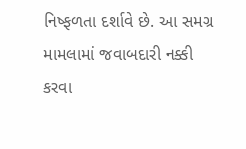નિષ્ફળતા દર્શાવે છે. આ સમગ્ર મામલામાં જવાબદારી નક્કી કરવા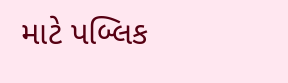માટે પબ્લિક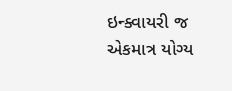ઇન્ક્વાયરી જ એકમાત્ર યોગ્ય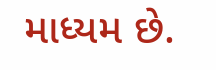માધ્યમ છે.